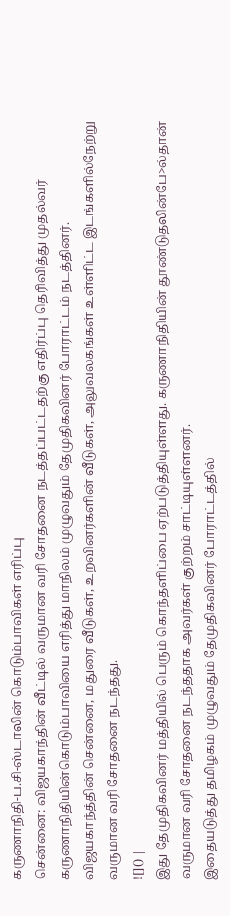கருணாநிதி-ப.சி-ஸ்டாலின் கொடும்பாவிகள் எரிப்பு
சென்னை: விஜயகாந்தின் வீட்டில் வருமான வரி சோதனை நடத்தப்பட்டதற்கு எதிர்ப்பு தெரிவித்து முதல்வர் கருணாநிதியின்கொடும்பாவியை எரித்து மாநிலம் முழுவதும் தேமுதிகவினர் போராட்டம் நடத்தினர்.
விஜயகாந்த்தின் சென்னை, மதுரை வீடுகள், உறவினர்களின் வீடுகள், அலுவலகங்கள் உள்ளிட்ட இடங்களில்நேற்று வருமான வரி சோதனை நடந்தது.
![]() |
இது தேமுதிகவினர் மத்தியில் பெரும் கொந்தளிப்பை ஏற்படுத்தியுள்ளது. கருணாநிதியின் தூண்டுதலின்பே>ல்தான் வருமான வரி சோதனை நடந்ததாக அவர்கள் குற்றம் சாட்டியுள்ளனர்.
இதையடுத்து தமிழகம் முழுவதும் தேமுதிகவினர் போராட்டத்தில்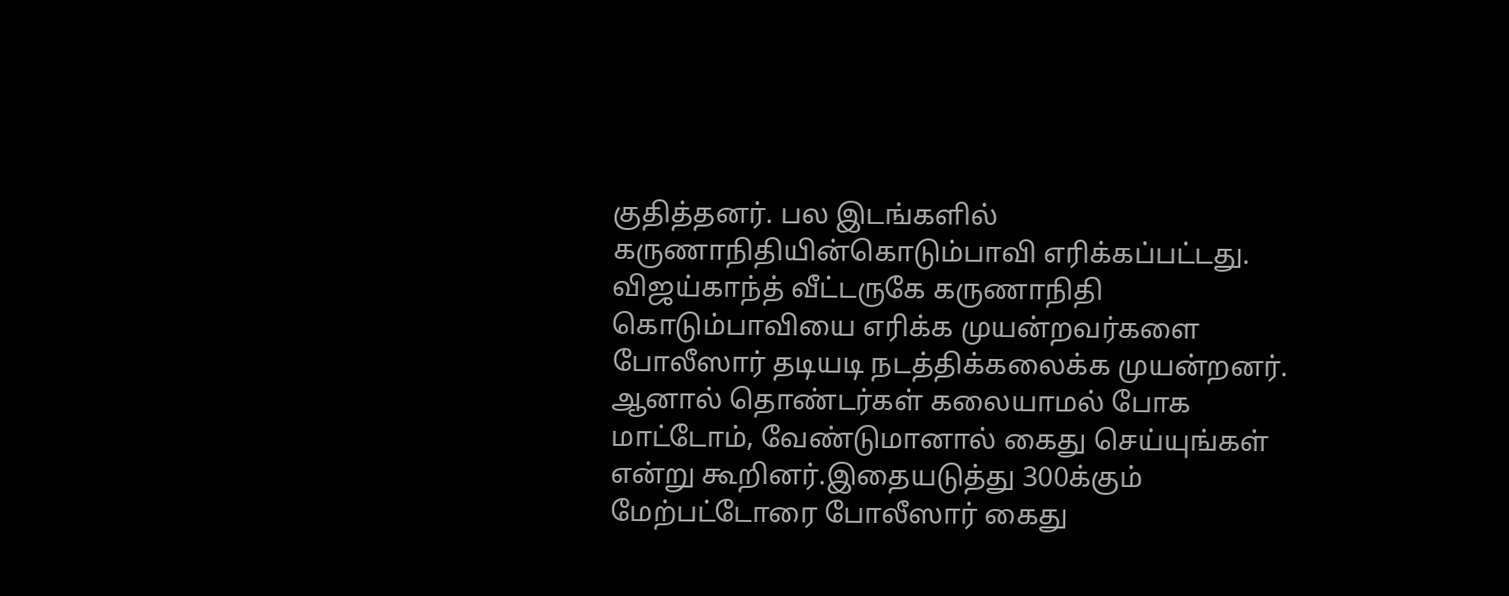குதித்தனர். பல இடங்களில் கருணாநிதியின்கொடும்பாவி எரிக்கப்பட்டது.
விஜய்காந்த் வீட்டருகே கருணாநிதி கொடும்பாவியை எரிக்க முயன்றவர்களை போலீஸார் தடியடி நடத்திக்கலைக்க முயன்றனர்.
ஆனால் தொண்டர்கள் கலையாமல் போக மாட்டோம், வேண்டுமானால் கைது செய்யுங்கள் என்று கூறினர்.இதையடுத்து 300க்கும் மேற்பட்டோரை போலீஸார் கைது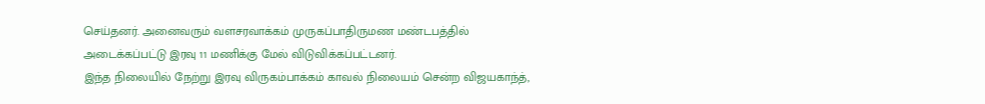செய்தனர். அனைவரும் வளசரவாக்கம் முருகப்பாதிருமண மண்டபத்தில் அடைக்கப்பட்டு இரவு 11 மணிக்கு மேல் விடுவிக்கப்பட்டனர்.
இந்த நிலையில் நேற்று இரவு விருகம்பாக்கம் காவல் நிலையம் சென்ற விஜயகாந்த்,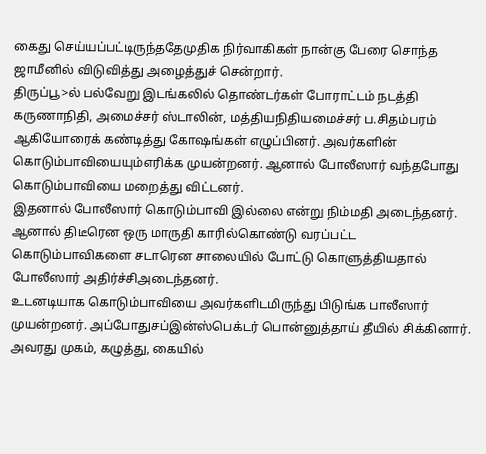கைது செய்யப்பட்டிருந்ததேமுதிக நிர்வாகிகள் நான்கு பேரை சொந்த ஜாமீனில் விடுவித்து அழைத்துச் சென்றார்.
திருப்பூ>ல் பல்வேறு இடங்கலில் தொண்டர்கள் போராட்டம் நடத்தி கருணாநிதி, அமைச்சர் ஸ்டாலின், மத்தியநிதியமைச்சர் ப.சிதம்பரம் ஆகியோரைக் கண்டித்து கோஷங்கள் எழுப்பினர். அவர்களின் கொடும்பாவியையும்எரிக்க முயன்றனர். ஆனால் போலீஸார் வந்தபோது கொடும்பாவியை மறைத்து விட்டனர்.
இதனால் போலீஸார் கொடும்பாவி இல்லை என்று நிம்மதி அடைந்தனர். ஆனால் திடீரென ஒரு மாருதி காரில்கொண்டு வரப்பட்ட கொடும்பாவிகளை சடாரென சாலையில் போட்டு கொளுத்தியதால் போலீஸார் அதிர்ச்சிஅடைந்தனர்.
உடனடியாக கொடும்பாவியை அவர்களிடமிருந்து பிடுங்க பாலீஸார் முயன்றனர். அப்போதுசப்இன்ஸ்பெக்டர் பொன்னுத்தாய் தீயில் சிக்கினார். அவரது முகம், கழுத்து, கையில்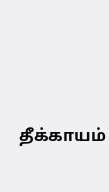தீக்காயம்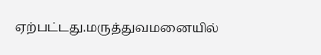ஏற்பட்டது.மருத்துவமனையில்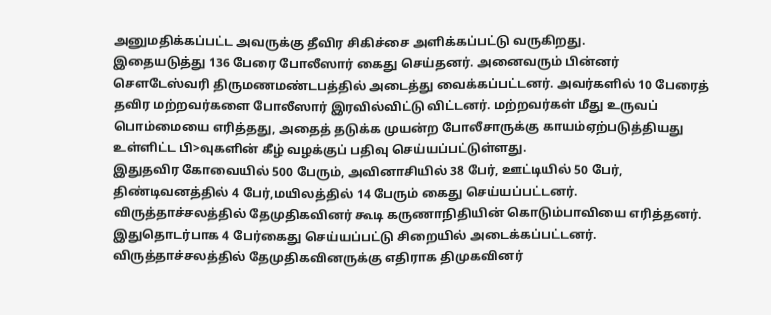அனுமதிக்கப்பட்ட அவருக்கு தீவிர சிகிச்சை அளிக்கப்பட்டு வருகிறது.
இதையடுத்து 136 பேரை போலீஸார் கைது செய்தனர். அனைவரும் பின்னர் செளடேஸ்வரி திருமணமண்டபத்தில் அடைத்து வைக்கப்பட்டனர். அவர்களில் 10 பேரைத் தவிர மற்றவர்களை போலீஸார் இரவில்விட்டு விட்டனர். மற்றவர்கள் மீது உருவப் பொம்மையை எரித்தது, அதைத் தடுக்க முயன்ற போலீசாருக்கு காயம்ஏற்படுத்தியது உள்ளிட்ட பி>வுகளின் கீழ் வழக்குப் பதிவு செய்யப்பட்டுள்ளது.
இதுதவிர கோவையில் 500 பேரும், அவினாசியில் 38 பேர், ஊட்டியில் 50 பேர், திண்டிவனத்தில் 4 பேர்,மயிலத்தில் 14 பேரும் கைது செய்யப்பட்டனர்.
விருத்தாச்சலத்தில் தேமுதிகவினர் கூடி கருணாநிதியின் கொடும்பாவியை எரித்தனர். இதுதொடர்பாக 4 பேர்கைது செய்யப்பட்டு சிறையில் அடைக்கப்பட்டனர்.
விருத்தாச்சலத்தில் தேமுதிகவினருக்கு எதிராக திமுகவினர்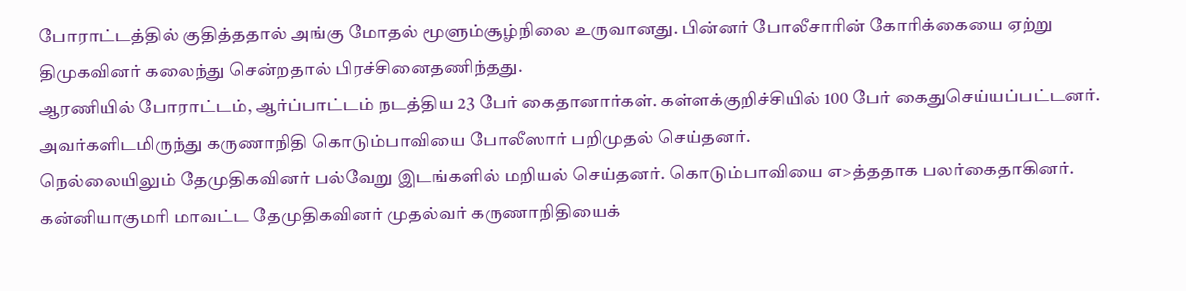போராட்டத்தில் குதித்ததால் அங்கு மோதல் மூளும்சூழ்நிலை உருவானது. பின்னர் போலீசாரின் கோரிக்கையை ஏற்று திமுகவினர் கலைந்து சென்றதால் பிரச்சினைதணிந்தது.
ஆரணியில் போராட்டம், ஆர்ப்பாட்டம் நடத்திய 23 பேர் கைதானார்கள். கள்ளக்குறிச்சியில் 100 பேர் கைதுசெய்யப்பட்டனர். அவர்களிடமிருந்து கருணாநிதி கொடும்பாவியை போலீஸார் பறிமுதல் செய்தனர்.
நெல்லையிலும் தேமுதிகவினர் பல்வேறு இடங்களில் மறியல் செய்தனர். கொடும்பாவியை எ>த்ததாக பலர்கைதாகினர். கன்னியாகுமரி மாவட்ட தேமுதிகவினர் முதல்வர் கருணாநிதியைக்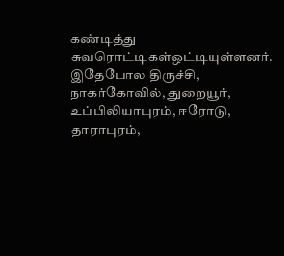கண்டித்து சுவரொட்டிகள்ஒட்டியுள்ளனர்.
இதேபோல திருச்சி, நாகர்கோவில், துறையூர், உப்பிலியாபுரம், ஈரோடு, தாராபுரம்,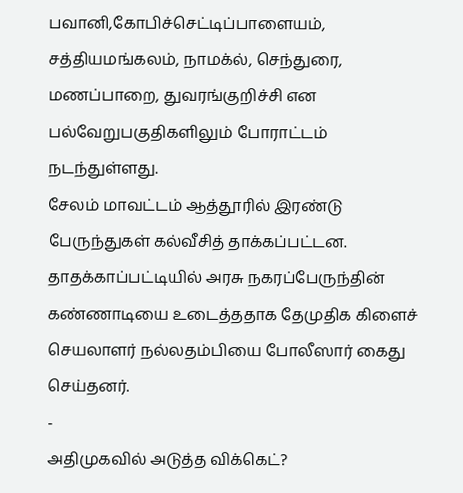பவானி,கோபிச்செட்டிப்பாளையம், சத்தியமங்கலம், நாமக்ல், செந்துரை, மணப்பாறை, துவரங்குறிச்சி என பல்வேறுபகுதிகளிலும் போராட்டம் நடந்துள்ளது.
சேலம் மாவட்டம் ஆத்தூரில் இரண்டு பேருந்துகள் கல்வீசித் தாக்கப்பட்டன. தாதக்காப்பட்டியில் அரசு நகரப்பேருந்தின் கண்ணாடியை உடைத்ததாக தேமுதிக கிளைச் செயலாளர் நல்லதம்பியை போலீஸார் கைது செய்தனர்.
-
அதிமுகவில் அடுத்த விக்கெட்?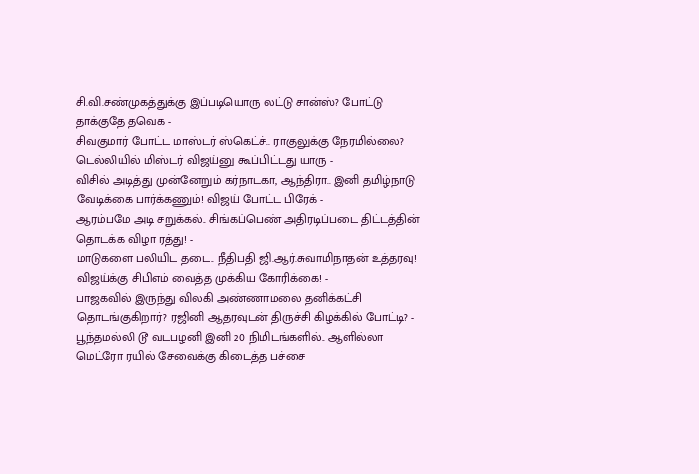சி.வி.சண்முகத்துக்கு இப்படியொரு லட்டு சான்ஸ்? போட்டு தாக்குதே தவெக -
சிவகுமார் போட்ட மாஸ்டர் ஸ்கெட்ச்.. ராகுலுக்கு நேரமில்லை? டெல்லியில் மிஸ்டர் விஜய்னு கூப்பிட்டது யாரு -
விசில் அடித்து முன்னேறும் கர்நாடகா, ஆந்திரா.. இனி தமிழ்நாடு வேடிக்கை பார்க்கணும்! விஜய் போட்ட பிரேக் -
ஆரம்பமே அடி சறுக்கல்.. சிங்கப்பெண் அதிரடிப்படை திட்டத்தின் தொடக்க விழா ரத்து! -
மாடுகளை பலியிட தடை.. நீதிபதி ஜி.ஆர்.சுவாமிநாதன் உத்தரவு! விஜய்க்கு சிபிஎம் வைத்த முக்கிய கோரிக்கை! -
பாஜகவில் இருந்து விலகி அண்ணாமலை தனிக்கட்சி தொடங்குகிறார்? ரஜினி ஆதரவுடன் திருச்சி கிழக்கில் போட்டி? -
பூந்தமல்லி டூ வடபழனி இனி 20 நிமிடங்களில்.. ஆளில்லா மெட்ரோ ரயில் சேவைக்கு கிடைத்த பச்சை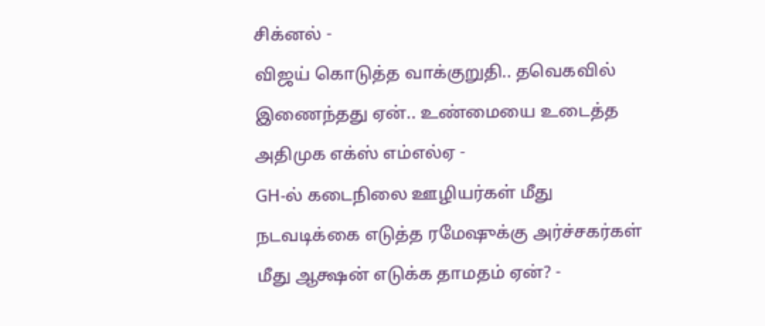சிக்னல் -
விஜய் கொடுத்த வாக்குறுதி.. தவெகவில் இணைந்தது ஏன்.. உண்மையை உடைத்த அதிமுக எக்ஸ் எம்எல்ஏ -
GH-ல் கடைநிலை ஊழியர்கள் மீது நடவடிக்கை எடுத்த ரமேஷுக்கு அர்ச்சகர்கள் மீது ஆக்ஷன் எடுக்க தாமதம் ஏன்? -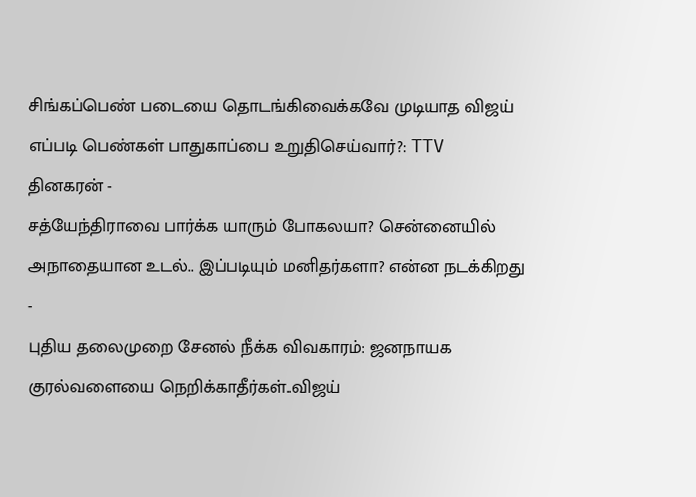சிங்கப்பெண் படையை தொடங்கிவைக்கவே முடியாத விஜய் எப்படி பெண்கள் பாதுகாப்பை உறுதிசெய்வார்?: TTV தினகரன் -
சத்யேந்திராவை பார்க்க யாரும் போகலயா? சென்னையில் அநாதையான உடல்.. இப்படியும் மனிதர்களா? என்ன நடக்கிறது -
புதிய தலைமுறை சேனல் நீக்க விவகாரம்: ஜனநாயக குரல்வளையை நெறிக்காதீர்கள்..விஜய்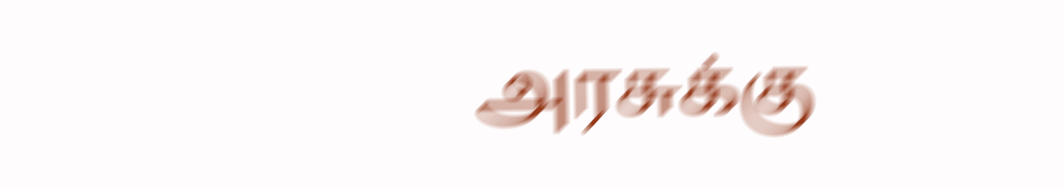அரசுக்கு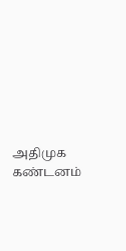அதிமுக கண்டனம்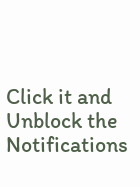Click it and Unblock the Notifications